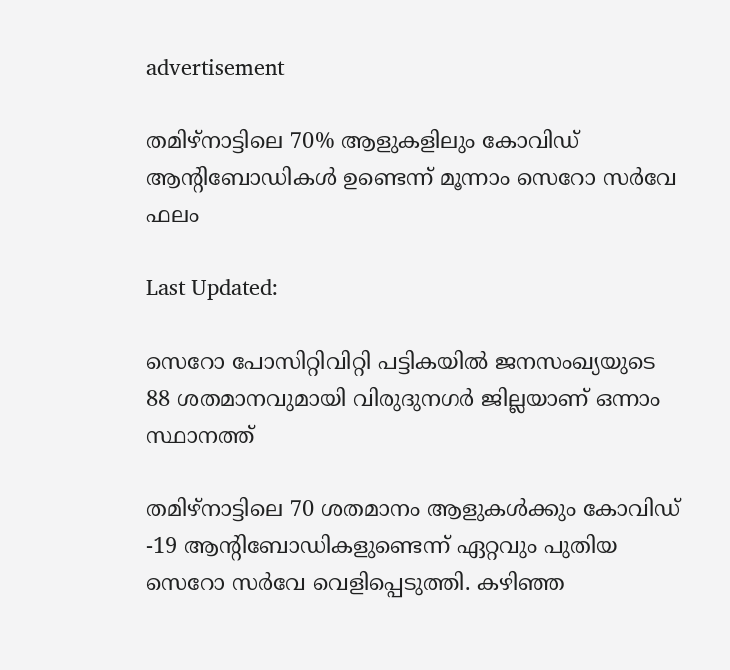advertisement

തമിഴ്‌നാട്ടിലെ 70% ആളുകളിലും കോവിഡ് ആന്റിബോഡികള്‍ ഉണ്ടെന്ന് മൂന്നാം സെറോ സര്‍വേ ഫലം

Last Updated:

സെറോ പോസിറ്റിവിറ്റി പട്ടികയില്‍ ജനസംഖ്യയുടെ 88 ശതമാനവുമായി വിരുദുനഗര്‍ ജില്ലയാണ് ഒന്നാം സ്ഥാനത്ത്

തമിഴ്‌നാട്ടിലെ 70 ശതമാനം ആളുകള്‍ക്കും കോവിഡ് -19 ആന്റിബോഡികളുണ്ടെന്ന് ഏറ്റവും പുതിയ സെറോ സര്‍വേ വെളിപ്പെടുത്തി. കഴിഞ്ഞ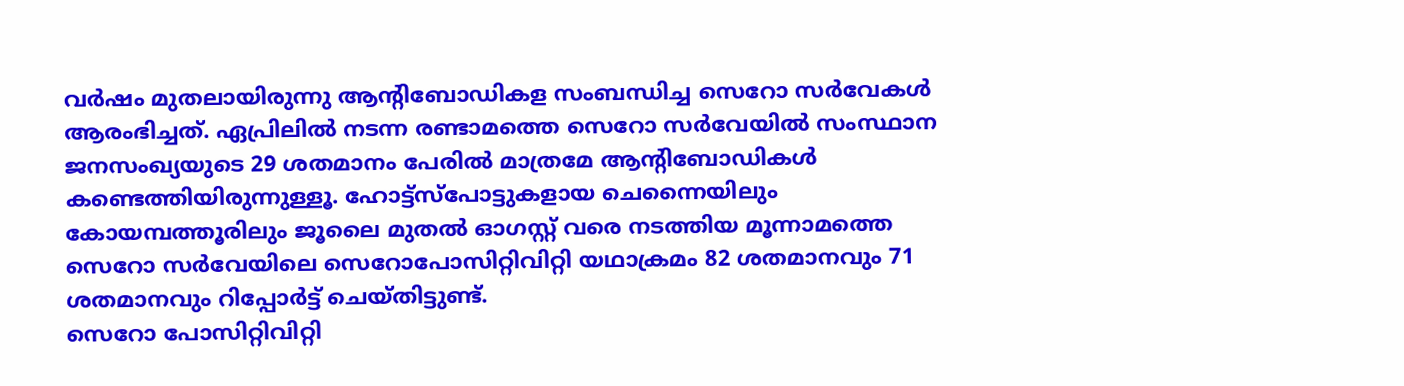വര്‍ഷം മുതലായിരുന്നു ആന്റിബോഡികള സംബന്ധിച്ച സെറോ സര്‍വേകള്‍ ആരംഭിച്ചത്. ഏപ്രിലില്‍ നടന്ന രണ്ടാമത്തെ സെറോ സര്‍വേയില്‍ സംസ്ഥാന ജനസംഖ്യയുടെ 29 ശതമാനം പേരില്‍ മാത്രമേ ആന്റിബോഡികള്‍ കണ്ടെത്തിയിരുന്നുള്ളൂ. ഹോട്ട്‌സ്‌പോട്ടുകളായ ചെന്നൈയിലും കോയമ്പത്തൂരിലും ജൂലൈ മുതല്‍ ഓഗസ്റ്റ് വരെ നടത്തിയ മൂന്നാമത്തെ സെറോ സര്‍വേയിലെ സെറോപോസിറ്റിവിറ്റി യഥാക്രമം 82 ശതമാനവും 71 ശതമാനവും റിപ്പോര്‍ട്ട് ചെയ്തിട്ടുണ്ട്.
സെറോ പോസിറ്റിവിറ്റി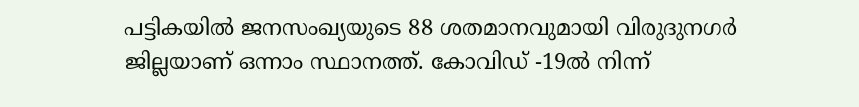പട്ടികയില്‍ ജനസംഖ്യയുടെ 88 ശതമാനവുമായി വിരുദുനഗര്‍ ജില്ലയാണ് ഒന്നാം സ്ഥാനത്ത്. കോവിഡ് -19ല്‍ നിന്ന്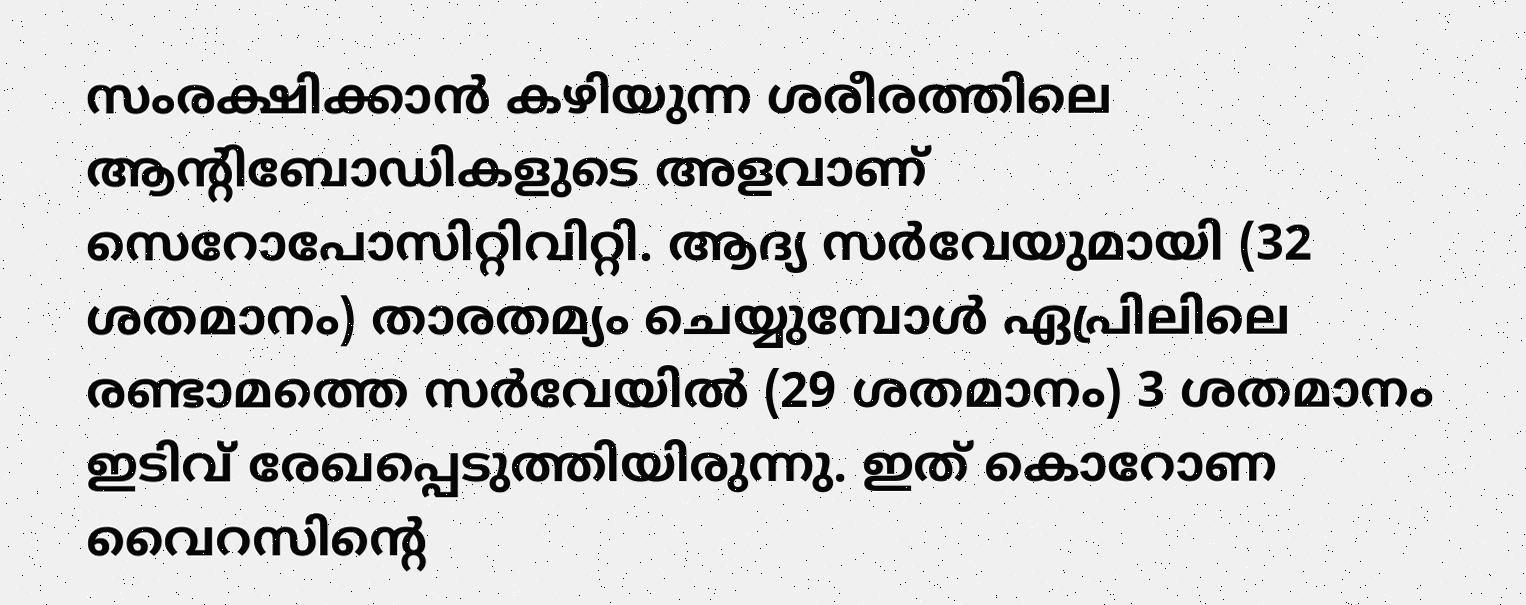സംരക്ഷിക്കാന്‍ കഴിയുന്ന ശരീരത്തിലെ ആന്റിബോഡികളുടെ അളവാണ് സെറോപോസിറ്റിവിറ്റി. ആദ്യ സര്‍വേയുമായി (32 ശതമാനം) താരതമ്യം ചെയ്യുമ്പോള്‍ ഏപ്രിലിലെ രണ്ടാമത്തെ സര്‍വേയില്‍ (29 ശതമാനം) 3 ശതമാനം ഇടിവ് രേഖപ്പെടുത്തിയിരുന്നു. ഇത് കൊറോണ വൈറസിന്റെ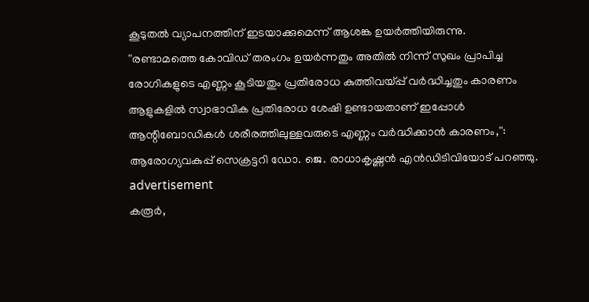കൂടുതല്‍ വ്യാപനത്തിന് ഇടയാക്കുമെന്ന് ആശങ്ക ഉയര്‍ത്തിയിരുന്നു.
''രണ്ടാമത്തെ കോവിഡ് തരംഗം ഉയര്‍ന്നതും അതില്‍ നിന്ന് സുഖം പ്രാപിച്ച രോഗികളുടെ എണ്ണം കൂടിയതും പ്രതിരോധ കുത്തിവയ്പ്പ് വര്‍ദ്ധിച്ചതും കാരണം ആളുകളില്‍ സ്വാഭാവിക പ്രതിരോധ ശേഷി ഉണ്ടായതാണ് ഇപ്പോള്‍ ആന്റിബോഡികള്‍ ശരീരത്തിലുള്ളവരുടെ എണ്ണം വര്‍ദ്ധിക്കാന്‍ കാരണം,'': ആരോഗ്യവകുപ്പ് സെക്രട്ടറി ഡോ. ജെ. രാധാകൃഷ്ണന്‍ എന്‍ഡിടിവിയോട് പറഞ്ഞു.
advertisement
കരൂര്‍,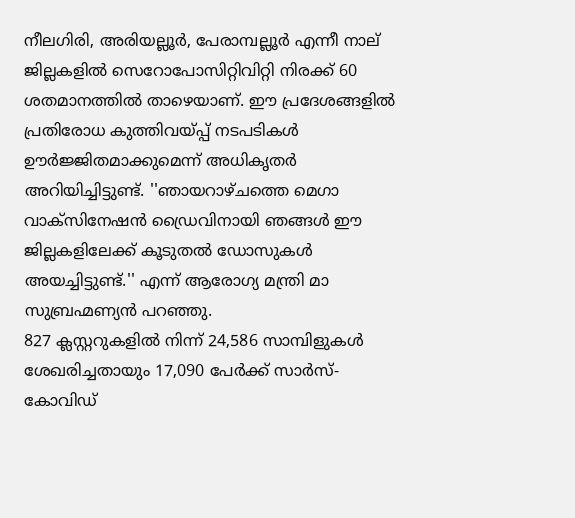നീലഗിരി, അരിയല്ലൂര്‍, പേരാമ്പല്ലൂര്‍ എന്നീ നാല് ജില്ലകളില്‍ സെറോപോസിറ്റിവിറ്റി നിരക്ക് 60 ശതമാനത്തില്‍ താഴെയാണ്. ഈ പ്രദേശങ്ങളില്‍ പ്രതിരോധ കുത്തിവയ്പ്പ് നടപടികള്‍ ഊര്‍ജ്ജിതമാക്കുമെന്ന് അധികൃതര്‍ അറിയിച്ചിട്ടുണ്ട്. ''ഞായറാഴ്ചത്തെ മെഗാ വാക്സിനേഷന്‍ ഡ്രൈവിനായി ഞങ്ങള്‍ ഈ ജില്ലകളിലേക്ക് കൂടുതല്‍ ഡോസുകള്‍ അയച്ചിട്ടുണ്ട്.'' എന്ന് ആരോഗ്യ മന്ത്രി മാ സുബ്രഹ്മണ്യന്‍ പറഞ്ഞു.
827 ക്ലസ്റ്ററുകളില്‍ നിന്ന് 24,586 സാമ്പിളുകള്‍ ശേഖരിച്ചതായും 17,090 പേര്‍ക്ക് സാര്‍സ്-കോവിഡ്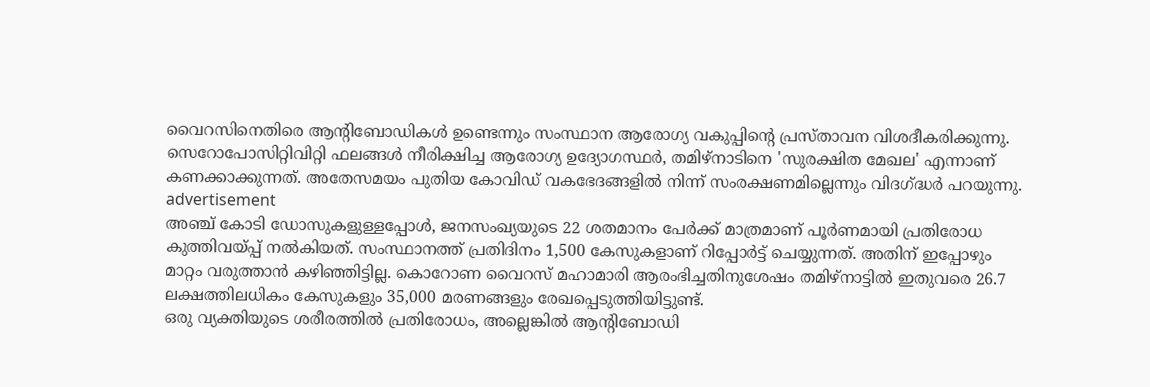വൈറസിനെതിരെ ആന്റിബോഡികള്‍ ഉണ്ടെന്നും സംസ്ഥാന ആരോഗ്യ വകുപ്പിന്റെ പ്രസ്താവന വിശദീകരിക്കുന്നു. സെറോപോസിറ്റിവിറ്റി ഫലങ്ങള്‍ നീരിക്ഷിച്ച ആരോഗ്യ ഉദ്യോഗസ്ഥര്‍, തമിഴ്നാടിനെ 'സുരക്ഷിത മേഖല' എന്നാണ് കണക്കാക്കുന്നത്. അതേസമയം പുതിയ കോവിഡ് വകഭേദങ്ങളില്‍ നിന്ന് സംരക്ഷണമില്ലെന്നും വിദഗ്ദ്ധര്‍ പറയുന്നു.
advertisement
അഞ്ച് കോടി ഡോസുകളുള്ളപ്പോള്‍, ജനസംഖ്യയുടെ 22 ശതമാനം പേര്‍ക്ക് മാത്രമാണ് പൂര്‍ണമായി പ്രതിരോധ കുത്തിവയ്പ്പ് നല്‍കിയത്. സംസ്ഥാനത്ത് പ്രതിദിനം 1,500 കേസുകളാണ് റിപ്പോര്‍ട്ട് ചെയ്യുന്നത്. അതിന് ഇപ്പോഴും മാറ്റം വരുത്താന്‍ കഴിഞ്ഞിട്ടില്ല. കൊറോണ വൈറസ് മഹാമാരി ആരംഭിച്ചതിനുശേഷം തമിഴ്‌നാട്ടില്‍ ഇതുവരെ 26.7 ലക്ഷത്തിലധികം കേസുകളും 35,000 മരണങ്ങളും രേഖപ്പെടുത്തിയിട്ടുണ്ട്.
ഒരു വ്യക്തിയുടെ ശരീരത്തില്‍ പ്രതിരോധം, അല്ലെങ്കില്‍ ആന്റിബോഡി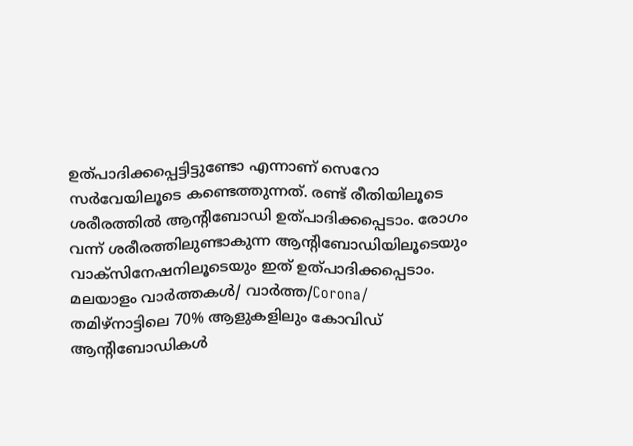ഉത്പാദിക്കപ്പെട്ടിട്ടുണ്ടോ എന്നാണ് സെറോ സര്‍വേയിലൂടെ കണ്ടെത്തുന്നത്. രണ്ട് രീതിയിലൂടെ ശരീരത്തില്‍ ആന്റിബോഡി ഉത്പാദിക്കപ്പെടാം. രോഗം വന്ന് ശരീരത്തിലുണ്ടാകുന്ന ആന്റിബോഡിയിലൂടെയും വാക്‌സിനേഷനിലൂടെയും ഇത് ഉത്പാദിക്കപ്പെടാം.
മലയാളം വാർത്തകൾ/ വാർത്ത/Corona/
തമിഴ്‌നാട്ടിലെ 70% ആളുകളിലും കോവിഡ് ആന്റിബോഡികള്‍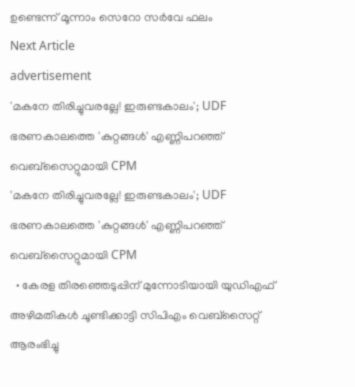ഉണ്ടെന്ന് മൂന്നാം സെറോ സര്‍വേ ഫലം
Next Article
advertisement
'മകനേ തിരിച്ചുവരല്ലേ! ഇരുണ്ടകാലം'; UDF ഭരണകാലത്തെ 'കുറ്റങ്ങൾ' എണ്ണിപറഞ്ഞ് വെബ്സൈറ്റുമായി CPM
'മകനേ തിരിച്ചുവരല്ലേ! ഇരുണ്ടകാലം'; UDF ഭരണകാലത്തെ 'കുറ്റങ്ങൾ' എണ്ണിപറഞ്ഞ് വെബ്സൈറ്റുമായി CPM
  • കേരള തിരഞ്ഞെടുപ്പിന് മുന്നോടിയായി യുഡിഎഫ് അഴിമതികൾ ചൂണ്ടിക്കാട്ടി സിപിഎം വെബ്സൈറ്റ് ആരംഭിച്ചു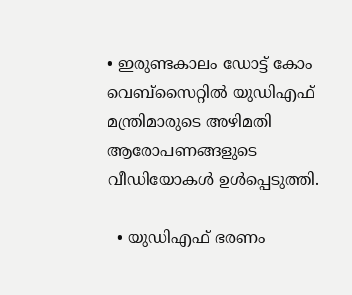• ഇരുണ്ടകാലം ഡോട്ട് കോം വെബ്സൈറ്റിൽ യുഡിഎഫ് മന്ത്രിമാരുടെ അഴിമതി ആരോപണങ്ങളുടെ വീഡിയോകൾ ഉൾപ്പെടുത്തി.

  • യുഡിഎഫ് ഭരണം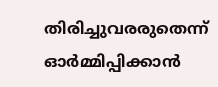തിരിച്ചുവരരുതെന്ന് ഓർമ്മിപ്പിക്കാൻ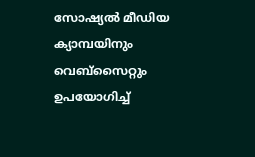സോഷ്യൽ മീഡിയ ക്യാമ്പയിനും വെബ്സൈറ്റും ഉപയോഗിച്ച്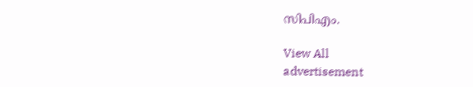സിപിഎം.

View All
advertisement